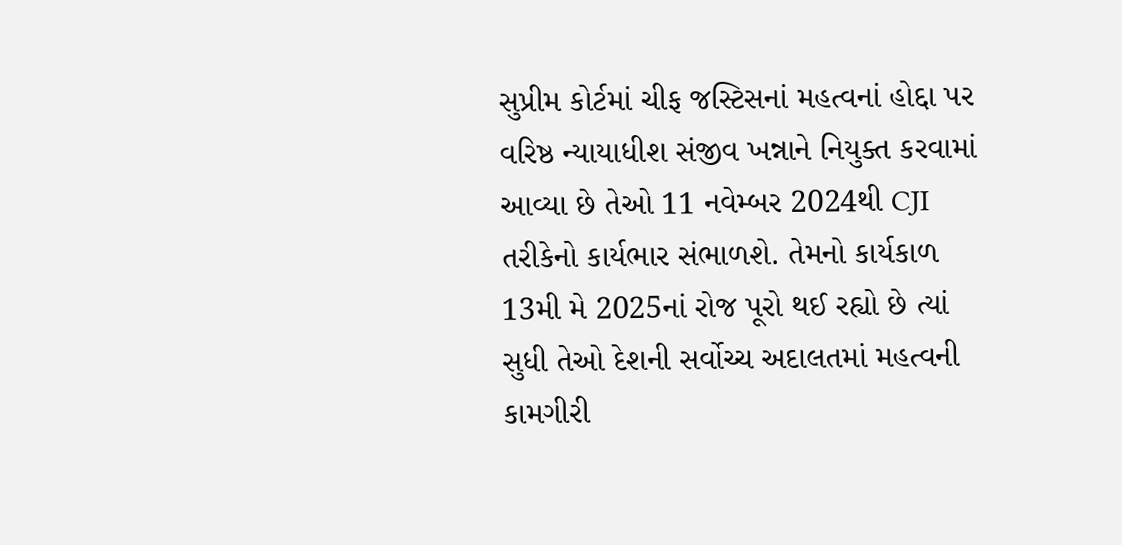સુપ્રીમ કોર્ટમાં ચીફ જસ્ટિસનાં મહત્વનાં હોદ્દા પર વરિષ્ઠ ન્યાયાધીશ સંજીવ ખન્નાને નિયુક્ત કરવામાં આવ્યા છે તેઓ 11 નવેમ્બર 2024થી CJI તરીકેનો કાર્યભાર સંભાળશે. તેમનો કાર્યકાળ 13મી મે 2025નાં રોજ પૂરો થઈ રહ્યો છે ત્યાં સુધી તેઓ દેશની સર્વોચ્ચ અદાલતમાં મહત્વની કામગીરી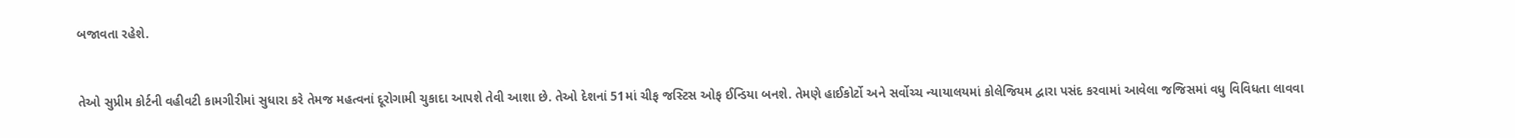બજાવતા રહેશે.


તેઓ સુપ્રીમ કોર્ટની વહીવટી કામગીરીમાં સુધારા કરે તેમજ મહત્વનાં દૂરોગામી ચુકાદા આપશે તેવી આશા છે. તેઓ દેશનાં 51માં ચીફ જસ્ટિસ ઓફ ઈન્ડિયા બનશે. તેમણે હાઈકોર્ટો અને સર્વોચ્ચ ન્યાયાલયમાં કોલેજિયમ દ્વારા પસંદ કરવામાં આવેલા જજિસમાં વધુ વિવિધતા લાવવા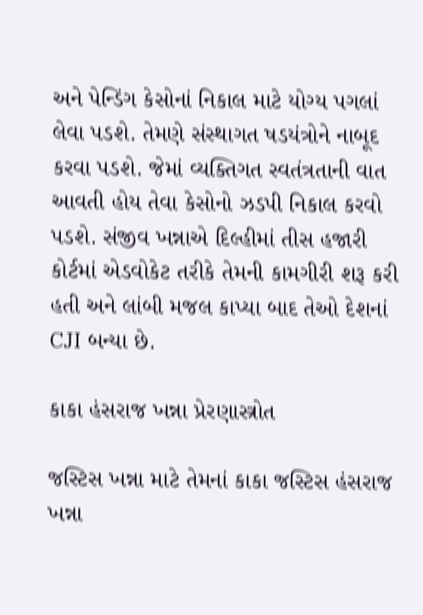અને પેન્ડિંગ કેસોનાં નિકાલ માટે યોગ્ય પગલાં લેવા પડશે. તેમણે સંસ્થાગત ષડયંત્રોને નાબૂદ કરવા પડશે. જેમાં વ્યક્તિગત સ્વતંત્રતાની વાત આવતી હોય તેવા કેસોનો ઝડપી નિકાલ કરવો પડશે. સંજીવ ખન્નાએ દિલ્હીમાં તીસ હજારી કોર્ટમાં એડવોકેટ તરીકે તેમની કામગીરી શરૂ કરી હતી અને લાંબી મજલ કાપ્યા બાદ તેઓ દેશનાં CJI બન્યા છે.

કાકા હંસરાજ ખન્ના પ્રેરણાસ્ત્રોત

જસ્ટિસ ખન્ના માટે તેમનાં કાકા જસ્ટિસ હંસરાજ ખન્ના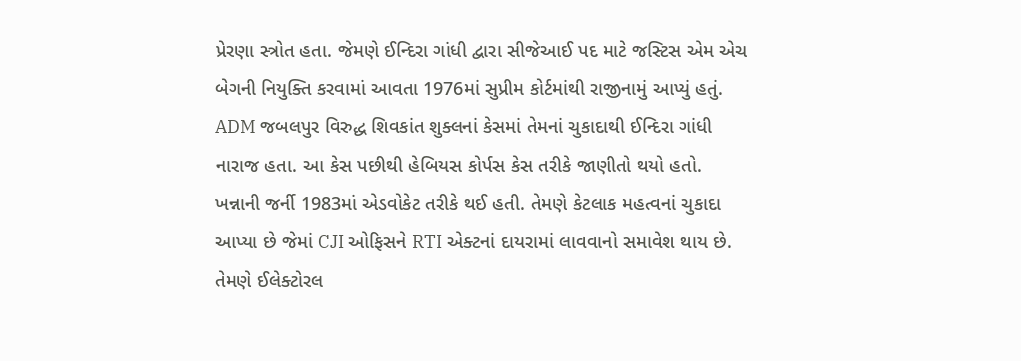પ્રેરણા સ્ત્રોત હતા. જેમણે ઈન્દિરા ગાંધી દ્વારા સીજેઆઈ પદ માટે જસ્ટિસ એમ એચ બેગની નિયુક્તિ કરવામાં આવતા 1976માં સુપ્રીમ કોર્ટમાંથી રાજીનામું આપ્યું હતું. ADM જબલપુર વિરુદ્ધ શિવકાંત શુક્લનાં કેસમાં તેમનાં ચુકાદાથી ઈન્દિરા ગાંધી નારાજ હતા. આ કેસ પછીથી હેબિયસ કોર્પસ કેસ તરીકે જાણીતો થયો હતો. ખન્નાની જર્ની 1983માં એડવોકેટ તરીકે થઈ હતી. તેમણે કેટલાક મહત્વનાં ચુકાદા આપ્યા છે જેમાં CJI ઓફિસને RTI એક્ટનાં દાયરામાં લાવવાનો સમાવેશ થાય છે. તેમણે ઈલેક્ટોરલ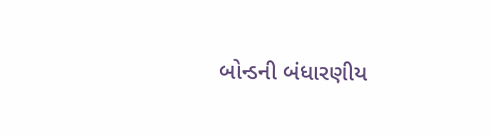બોન્ડની બંધારણીય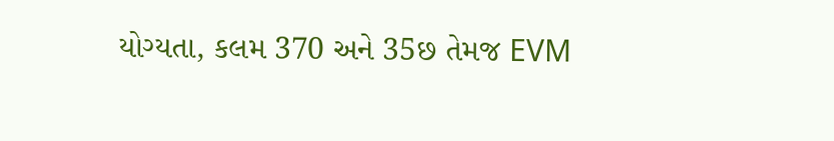યોગ્યતા, કલમ 370 અને 35છ તેમજ EVM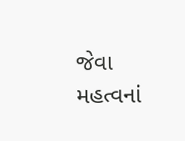જેવા મહત્વનાં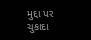મુદ્દા પર ચુકાદા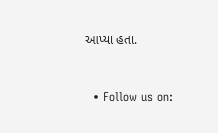આપ્યા હતા.


  • Follow us on: